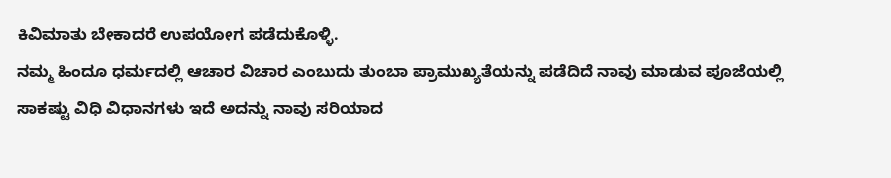ಕಿವಿಮಾತು ಬೇಕಾದರೆ ಉಪಯೋಗ ಪಡೆದುಕೊಳ್ಳಿ.
ನಮ್ಮ ಹಿಂದೂ ಧರ್ಮದಲ್ಲಿ ಆಚಾರ ವಿಚಾರ ಎಂಬುದು ತುಂಬಾ ಪ್ರಾಮುಖ್ಯತೆಯನ್ನು ಪಡೆದಿದೆ ನಾವು ಮಾಡುವ ಪೂಜೆಯಲ್ಲಿ ಸಾಕಷ್ಟು ವಿಧಿ ವಿಧಾನಗಳು ಇದೆ ಅದನ್ನು ನಾವು ಸರಿಯಾದ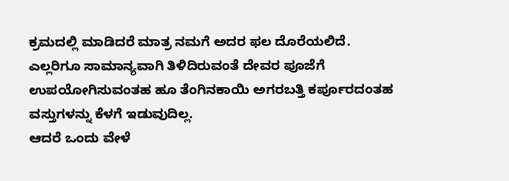ಕ್ರಮದಲ್ಲಿ ಮಾಡಿದರೆ ಮಾತ್ರ ನಮಗೆ ಅದರ ಫಲ ದೊರೆಯಲಿದೆ.
ಎಲ್ಲರಿಗೂ ಸಾಮಾನ್ಯವಾಗಿ ತಿಳಿದಿರುವಂತೆ ದೇವರ ಪೂಜೆಗೆ ಉಪಯೋಗಿಸುವಂತಹ ಹೂ ತೆಂಗಿನಕಾಯಿ ಅಗರಬತ್ತಿ ಕರ್ಪೂರದಂತಹ ವಸ್ತುಗಳನ್ನು ಕೆಳಗೆ ಇಡುವುದಿಲ್ಲ.
ಆದರೆ ಒಂದು ವೇಳೆ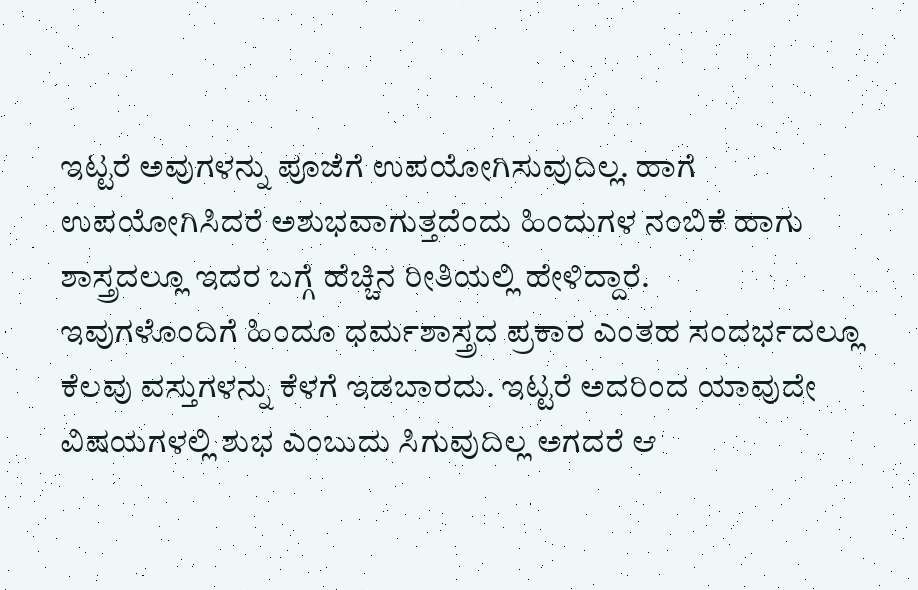ಇಟ್ಟರೆ ಅವುಗಳನ್ನು ಪೂಜೆಗೆ ಉಪಯೋಗಿಸುವುದಿಲ್ಲ. ಹಾಗೆ ಉಪಯೋಗಿಸಿದರೆ ಅಶುಭವಾಗುತ್ತದೆಂದು ಹಿಂದುಗಳ ನಂಬಿಕೆ ಹಾಗು ಶಾಸ್ತ್ರದಲ್ಲೂ ಇದರ ಬಗ್ಗೆ ಹೆಚ್ಚಿನ ರೀತಿಯಲ್ಲಿ ಹೇಳಿದ್ದಾರೆ.
ಇವುಗಳೊಂದಿಗೆ ಹಿಂದೂ ಧರ್ಮಶಾಸ್ತ್ರದ ಪ್ರಕಾರ ಎಂತಹ ಸಂದರ್ಭದಲ್ಲೂ ಕೆಲವು ವಸ್ತುಗಳನ್ನು ಕೆಳಗೆ ಇಡಬಾರದು. ಇಟ್ಟರೆ ಅದರಿಂದ ಯಾವುದೇ ವಿಷಯಗಳಲ್ಲಿ ಶುಭ ಎಂಬುದು ಸಿಗುವುದಿಲ್ಲ ಅಗದರೆ ಆ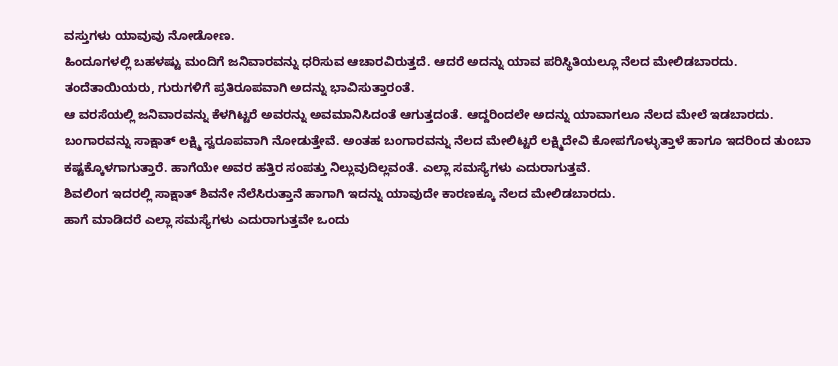ವಸ್ತುಗಳು ಯಾವುವು ನೋಡೋಣ.
ಹಿಂದೂಗಳಲ್ಲಿ ಬಹಳಷ್ಟು ಮಂದಿಗೆ ಜನಿವಾರವನ್ನು ಧರಿಸುವ ಆಚಾರವಿರುತ್ತದೆ. ಆದರೆ ಅದನ್ನು ಯಾವ ಪರಿಸ್ಥಿತಿಯಲ್ಲೂ ನೆಲದ ಮೇಲಿಡಬಾರದು.
ತಂದೆತಾಯಿಯರು, ಗುರುಗಳಿಗೆ ಪ್ರತಿರೂಪವಾಗಿ ಅದನ್ನು ಭಾವಿಸುತ್ತಾರಂತೆ.
ಆ ವರಸೆಯಲ್ಲಿ ಜನಿವಾರವನ್ನು ಕೆಳಗಿಟ್ಟರೆ ಅವರನ್ನು ಅವಮಾನಿಸಿದಂತೆ ಆಗುತ್ತದಂತೆ. ಆದ್ದರಿಂದಲೇ ಅದನ್ನು ಯಾವಾಗಲೂ ನೆಲದ ಮೇಲೆ ಇಡಬಾರದು.
ಬಂಗಾರವನ್ನು ಸಾಕ್ಷಾತ್ ಲಕ್ಷ್ಮಿ ಸ್ವರೂಪವಾಗಿ ನೋಡುತ್ತೇವೆ. ಅಂತಹ ಬಂಗಾರವನ್ನು ನೆಲದ ಮೇಲಿಟ್ಟರೆ ಲಕ್ಷ್ಮಿದೇವಿ ಕೋಪಗೊಳ್ಳುತ್ತಾಳೆ ಹಾಗೂ ಇದರಿಂದ ತುಂಬಾ ಕಷ್ಟಕ್ಕೊಳಗಾಗುತ್ತಾರೆ. ಹಾಗೆಯೇ ಅವರ ಹತ್ತಿರ ಸಂಪತ್ತು ನಿಲ್ಲುವುದಿಲ್ಲವಂತೆ. ಎಲ್ಲಾ ಸಮಸ್ಯೆಗಳು ಎದುರಾಗುತ್ತವೆ.
ಶಿವಲಿಂಗ ಇದರಲ್ಲಿ ಸಾಕ್ಷಾತ್ ಶಿವನೇ ನೆಲೆಸಿರುತ್ತಾನೆ ಹಾಗಾಗಿ ಇದನ್ನು ಯಾವುದೇ ಕಾರಣಕ್ಕೂ ನೆಲದ ಮೇಲಿಡಬಾರದು.
ಹಾಗೆ ಮಾಡಿದರೆ ಎಲ್ಲಾ ಸಮಸ್ಯೆಗಳು ಎದುರಾಗುತ್ತವೇ ಒಂದು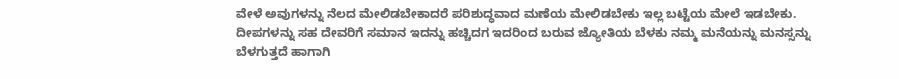ವೇಳೆ ಅವುಗಳನ್ನು ನೆಲದ ಮೇಲಿಡಬೇಕಾದರೆ ಪರಿಶುದ್ಧವಾದ ಮಣೆಯ ಮೇಲಿಡಬೇಕು ಇಲ್ಲ ಬಟ್ಟೆಯ ಮೇಲೆ ಇಡಬೇಕು.
ದೀಪಗಳನ್ನು ಸಹ ದೇವರಿಗೆ ಸಮಾನ ಇದನ್ನು ಹಚ್ಚಿದಗ ಇದರಿಂದ ಬರುವ ಜ್ಯೋತಿಯ ಬೆಳಕು ನಮ್ಮ ಮನೆಯನ್ನು ಮನಸ್ಸನ್ನು ಬೆಳಗುತ್ತದೆ ಹಾಗಾಗಿ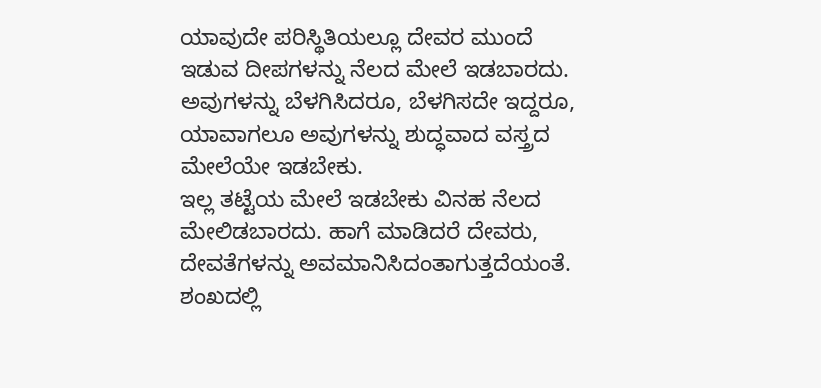ಯಾವುದೇ ಪರಿಸ್ಥಿತಿಯಲ್ಲೂ ದೇವರ ಮುಂದೆ ಇಡುವ ದೀಪಗಳನ್ನು ನೆಲದ ಮೇಲೆ ಇಡಬಾರದು.
ಅವುಗಳನ್ನು ಬೆಳಗಿಸಿದರೂ, ಬೆಳಗಿಸದೇ ಇದ್ದರೂ, ಯಾವಾಗಲೂ ಅವುಗಳನ್ನು ಶುದ್ಧವಾದ ವಸ್ತ್ರದ ಮೇಲೆಯೇ ಇಡಬೇಕು.
ಇಲ್ಲ ತಟ್ಟೆಯ ಮೇಲೆ ಇಡಬೇಕು ವಿನಹ ನೆಲದ ಮೇಲಿಡಬಾರದು. ಹಾಗೆ ಮಾಡಿದರೆ ದೇವರು, ದೇವತೆಗಳನ್ನು ಅವಮಾನಿಸಿದಂತಾಗುತ್ತದೆಯಂತೆ.
ಶಂಖದಲ್ಲಿ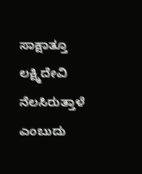ಸಾಕ್ಷಾತ್ತೂ ಲಕ್ಷ್ಮಿದೇವಿ ನೆಲಸಿರುತ್ತಾಳೆ ಎಂಬುದು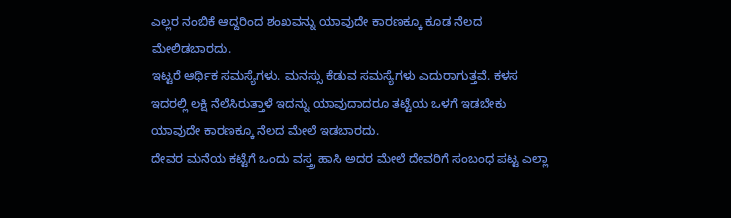ಎಲ್ಲರ ನಂಬಿಕೆ ಆದ್ದರಿಂದ ಶಂಖವನ್ನು ಯಾವುದೇ ಕಾರಣಕ್ಕೂ ಕೂಡ ನೆಲದ ಮೇಲಿಡಬಾರದು.
ಇಟ್ಟರೆ ಆರ್ಥಿಕ ಸಮಸ್ಯೆಗಳು. ಮನಸ್ಸು ಕೆಡುವ ಸಮಸ್ಯೆಗಳು ಎದುರಾಗುತ್ತವೆ. ಕಳಸ ಇದರಲ್ಲಿ ಲಕ್ಷಿ ನೆಲೆಸಿರುತ್ತಾಳೆ ಇದನ್ನು ಯಾವುದಾದರೂ ತಟ್ಟೆಯ ಒಳಗೆ ಇಡಬೇಕು ಯಾವುದೇ ಕಾರಣಕ್ಕೂ ನೆಲದ ಮೇಲೆ ಇಡಬಾರದು.
ದೇವರ ಮನೆಯ ಕಟ್ಟೆಗೆ ಒಂದು ವಸ್ತ್ರ ಹಾಸಿ ಅದರ ಮೇಲೆ ದೇವರಿಗೆ ಸಂಬಂಧ ಪಟ್ಟ ಎಲ್ಲಾ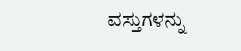ವಸ್ತುಗಳನ್ನು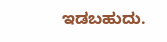ಇಡಬಹುದು.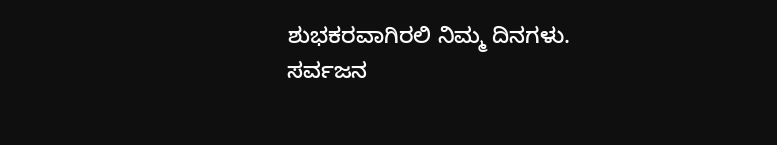ಶುಭಕರವಾಗಿರಲಿ ನಿಮ್ಮ ದಿನಗಳು.
ಸರ್ವಜನ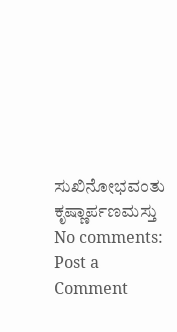ಸುಖಿನೋಭವಂತು ಕೃಷ್ಣಾರ್ಪಣಮಸ್ತು
No comments:
Post a Comment